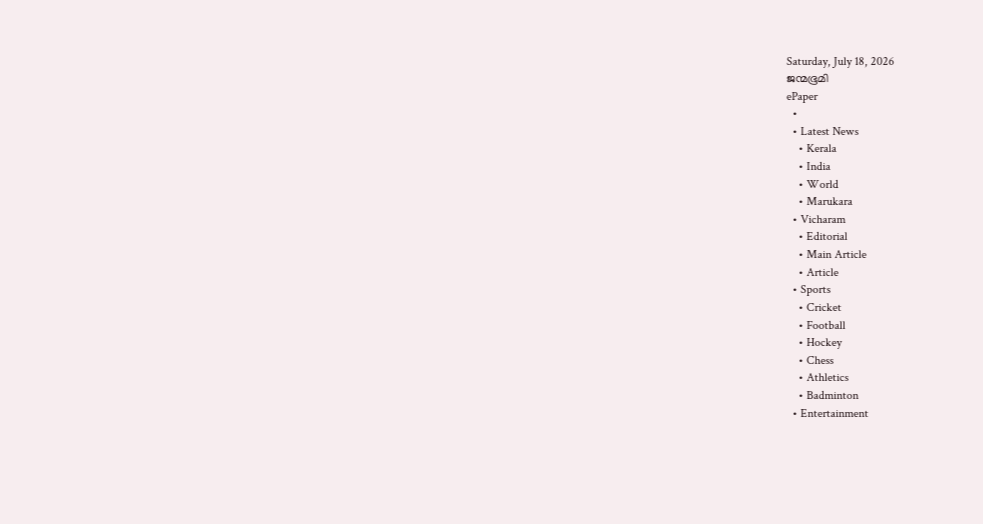Saturday, July 18, 2026
ജന്മഭൂമി
ePaper
  •
  • Latest News
    • Kerala
    • India
    • World
    • Marukara
  • Vicharam
    • Editorial
    • Main Article
    • Article
  • Sports
    • Cricket
    • Football
    • Hockey
    • Chess
    • Athletics
    • Badminton
  • Entertainment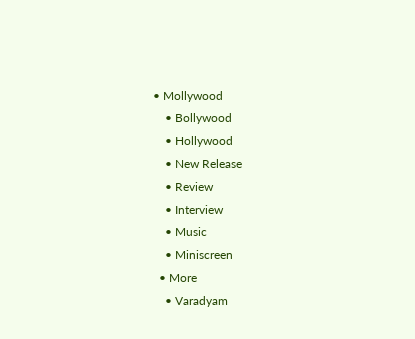• Mollywood
    • Bollywood
    • Hollywood
    • New Release
    • Review
    • Interview
    • Music
    • Miniscreen
  • More
    • Varadyam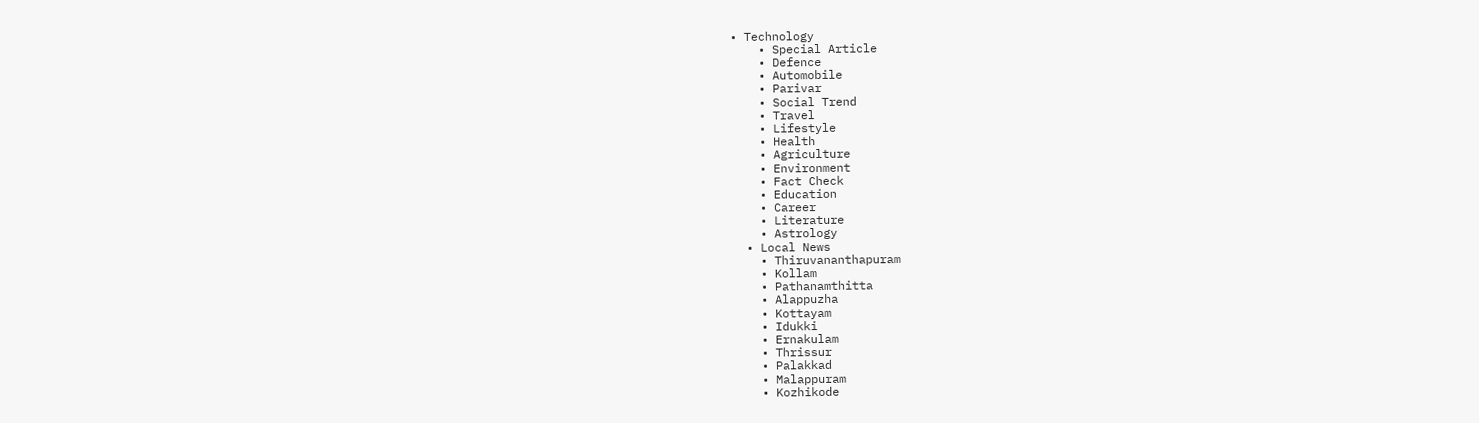• Technology
    • Special Article
    • Defence
    • Automobile
    • Parivar
    • Social Trend
    • Travel
    • Lifestyle
    • Health
    • Agriculture
    • Environment
    • Fact Check
    • Education
    • Career
    • Literature
    • Astrology
  • Local News
    • Thiruvananthapuram
    • Kollam
    • Pathanamthitta
    • Alappuzha
    • Kottayam
    • Idukki
    • Ernakulam
    • Thrissur
    • Palakkad
    • Malappuram
    • Kozhikode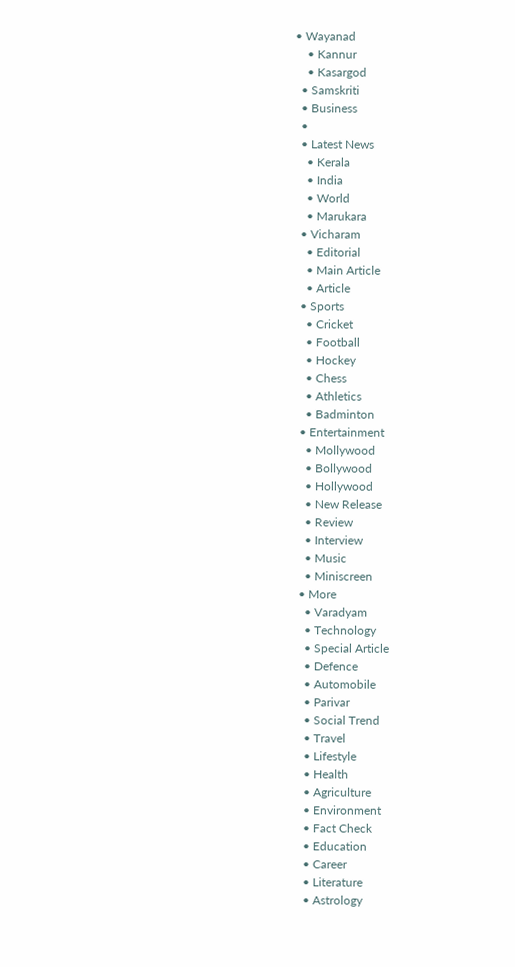• Wayanad
    • Kannur
    • Kasargod
  • Samskriti
  • Business
  •
  • Latest News
    • Kerala
    • India
    • World
    • Marukara
  • Vicharam
    • Editorial
    • Main Article
    • Article
  • Sports
    • Cricket
    • Football
    • Hockey
    • Chess
    • Athletics
    • Badminton
  • Entertainment
    • Mollywood
    • Bollywood
    • Hollywood
    • New Release
    • Review
    • Interview
    • Music
    • Miniscreen
  • More
    • Varadyam
    • Technology
    • Special Article
    • Defence
    • Automobile
    • Parivar
    • Social Trend
    • Travel
    • Lifestyle
    • Health
    • Agriculture
    • Environment
    • Fact Check
    • Education
    • Career
    • Literature
    • Astrology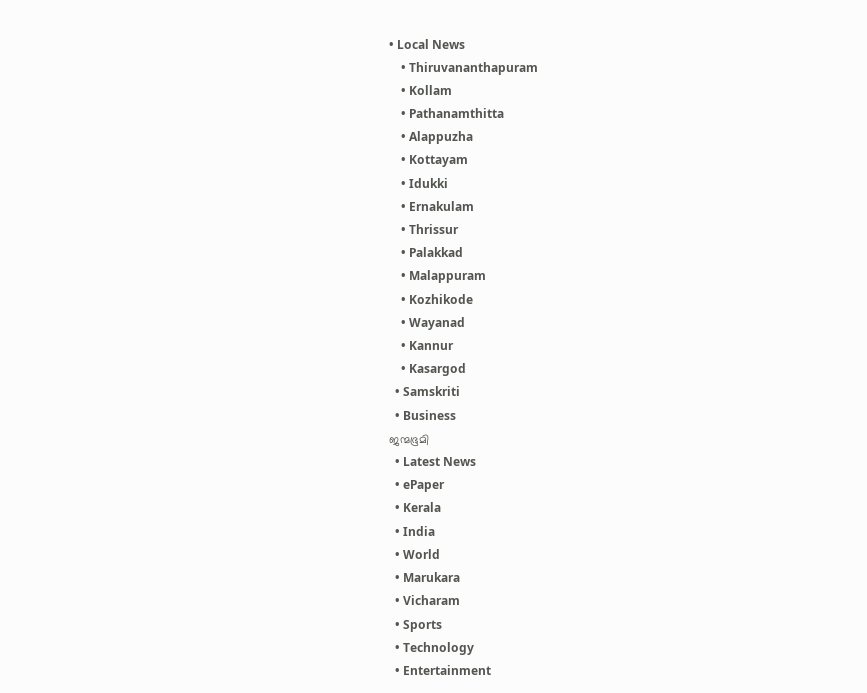• Local News
    • Thiruvananthapuram
    • Kollam
    • Pathanamthitta
    • Alappuzha
    • Kottayam
    • Idukki
    • Ernakulam
    • Thrissur
    • Palakkad
    • Malappuram
    • Kozhikode
    • Wayanad
    • Kannur
    • Kasargod
  • Samskriti
  • Business
ജന്മഭൂമി
  • Latest News
  • ePaper
  • Kerala
  • India
  • World
  • Marukara
  • Vicharam
  • Sports
  • Technology
  • Entertainment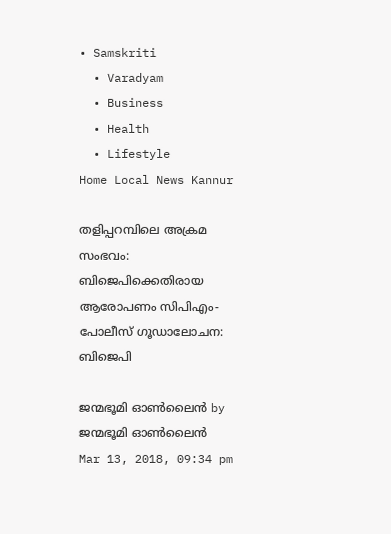• Samskriti
  • Varadyam
  • Business
  • Health
  • Lifestyle
Home Local News Kannur

തളിപ്പറമ്പിലെ അക്രമ സംഭവം: ബിജെപിക്കെതിരായ ആരോപണം സിപിഎം-പോലീസ് ഗൂഡാലോചന: ബിജെപി

ജന്മഭൂമി ഓണ്‍ലൈന്‍ by ജന്മഭൂമി ഓണ്‍ലൈന്‍
Mar 13, 2018, 09:34 pm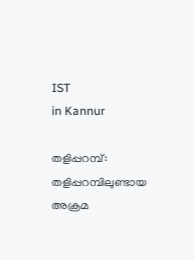IST
in Kannur

തളിപ്പറമ്പ്: തളിപ്പറമ്പിലുണ്ടായ അക്രമ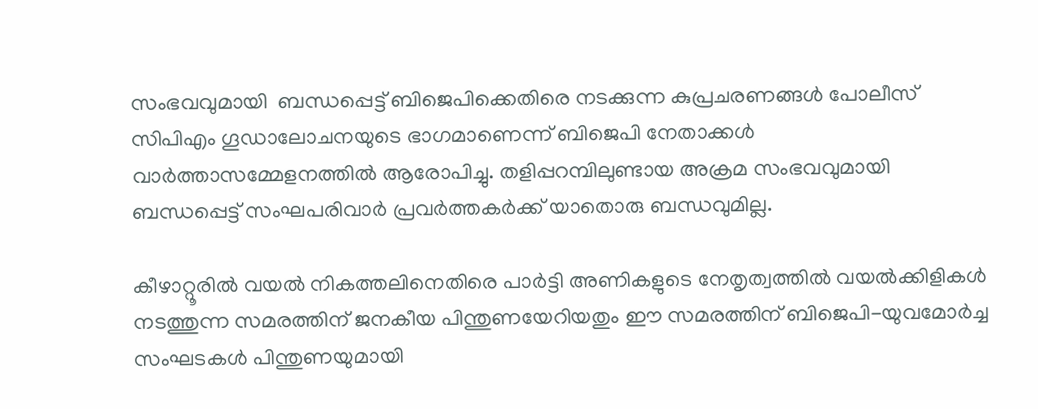സംഭവവുമായി  ബന്ധപ്പെട്ട് ബിജെപിക്കെതിരെ നടക്കുന്ന കുപ്രചരണങ്ങള്‍ പോലീസ് സിപിഎം ഗൂഡാലോചനയുടെ ഭാഗമാണെന്ന് ബിജെപി നേതാക്കള്‍ വാര്‍ത്താസമ്മേളനത്തില്‍ ആരോപിച്ചു. തളിപ്പറമ്പിലുണ്ടായ അക്രമ സംഭവവുമായി ബന്ധപ്പെട്ട് സംഘപരിവാര്‍ പ്രവര്‍ത്തകര്‍ക്ക് യാതൊരു ബന്ധവുമില്ല.

കീഴാറ്റൂരില്‍ വയല്‍ നികത്തലിനെതിരെ പാര്‍ട്ടി അണികളുടെ നേതൃത്വത്തില്‍ വയല്‍ക്കിളികള്‍ നടത്തുന്ന സമരത്തിന് ജനകീയ പിന്തുണയേറിയതും ഈ സമരത്തിന് ബിജെപി-യുവമോര്‍ച്ച സംഘടകള്‍ പിന്തുണയുമായി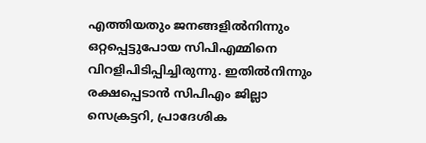എത്തിയതും ജനങ്ങളില്‍നിന്നും ഒറ്റപ്പെട്ടുപോയ സിപിഎമ്മിനെ വിറളിപിടിപ്പിച്ചിരുന്നു. ഇതില്‍നിന്നും രക്ഷപ്പെടാന്‍ സിപിഎം ജില്ലാ സെക്രട്ടറി, പ്രാദേശിക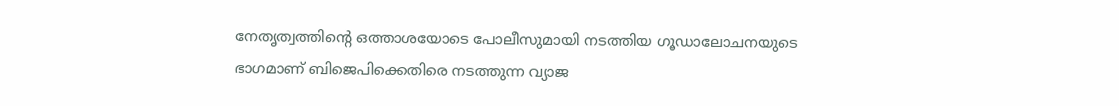നേതൃത്വത്തിന്റെ ഒത്താശയോടെ പോലീസുമായി നടത്തിയ ഗൂഡാലോചനയുടെ ഭാഗമാണ് ബിജെപിക്കെതിരെ നടത്തുന്ന വ്യാജ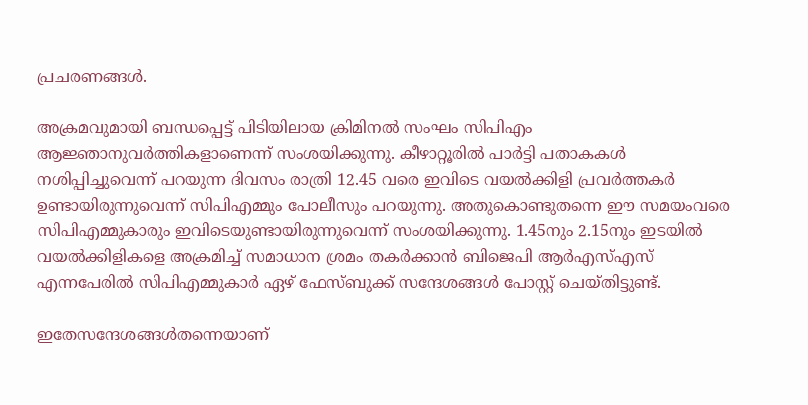പ്രചരണങ്ങള്‍.

അക്രമവുമായി ബന്ധപ്പെട്ട് പിടിയിലായ ക്രിമിനല്‍ സംഘം സിപിഎം ആജ്ഞാനുവര്‍ത്തികളാണെന്ന് സംശയിക്കുന്നു. കീഴാറ്റൂരില്‍ പാര്‍ട്ടി പതാകകള്‍ നശിപ്പിച്ചുവെന്ന് പറയുന്ന ദിവസം രാത്രി 12.45 വരെ ഇവിടെ വയല്‍ക്കിളി പ്രവര്‍ത്തകര്‍ ഉണ്ടായിരുന്നുവെന്ന് സിപിഎമ്മും പോലീസും പറയുന്നു. അതുകൊണ്ടുതന്നെ ഈ സമയംവരെ സിപിഎമ്മുകാരും ഇവിടെയുണ്ടായിരുന്നുവെന്ന് സംശയിക്കുന്നു. 1.45നും 2.15നും ഇടയില്‍ വയല്‍ക്കിളികളെ അക്രമിച്ച് സമാധാന ശ്രമം തകര്‍ക്കാന്‍ ബിജെപി ആര്‍എസ്എസ് എന്നപേരില്‍ സിപിഎമ്മുകാര്‍ ഏഴ് ഫേസ്ബുക്ക് സന്ദേശങ്ങള്‍ പോസ്റ്റ് ചെയ്തിട്ടുണ്ട്.

ഇതേസന്ദേശങ്ങള്‍തന്നെയാണ്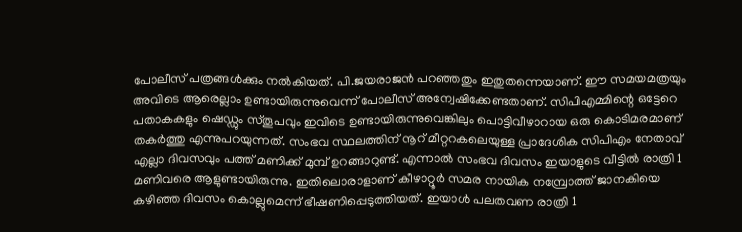പോലീസ് പത്രങ്ങള്‍ക്കും നല്‍കിയത്. പി.ജയരാജന്‍ പറഞ്ഞതും ഇതുതന്നെയാണ്. ഈ സമയമത്രയും അവിടെ ആരെല്ലാം ഉണ്ടായിരുന്നുവെന്ന് പോലീസ് അന്വേഷിക്കേണ്ടതാണ്. സിപിഎമ്മിന്റെ ഒട്ടേറെ പതാകകളും ഷെഡ്ഡും സ്തൂപവും ഇവിടെ ഉണ്ടായിരുന്നുവെങ്കിലും പൊട്ടിവീഴാറായ ഒരു കൊടിമരമാണ് തകര്‍ത്തു എന്നുപറയുന്നത്. സംഭവ സ്ഥലത്തിന് നൂറ് മീറ്ററകലെയുള്ള പ്രാദേശിക സിപിഎം നേതാവ് എല്ലാ ദിവസവും പത്ത് മണിക്ക് മുമ്പ് ഉറങ്ങാറുണ്ട്. എന്നാല്‍ സംഭവ ദിവസം ഇയാളുടെ വീട്ടില്‍ രാത്രി 1 മണിവരെ ആളുണ്ടായിരുന്നു. ഇതിലൊരാളാണ് കീഴാറ്റൂര്‍ സമര നായിക നമ്പ്രോത്ത് ജാനകിയെ കഴിഞ്ഞ ദിവസം കൊല്ലുമെന്ന് ഭീഷണിപ്പെടുത്തിയത്. ഇയാള്‍ പലതവണ രാത്രി 1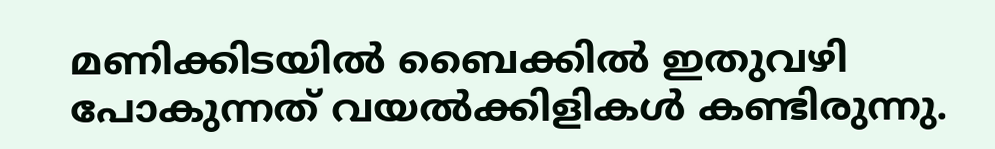മണിക്കിടയില്‍ ബൈക്കില്‍ ഇതുവഴി പോകുന്നത് വയല്‍ക്കിളികള്‍ കണ്ടിരുന്നു.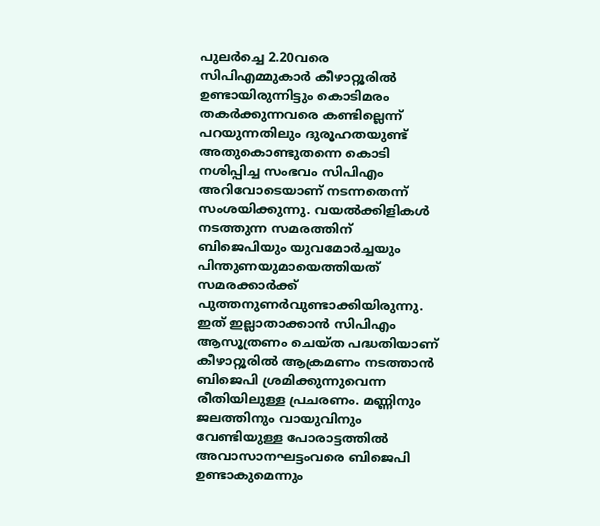പുലര്‍ച്ചെ 2.20വരെ സിപിഎമ്മുകാര്‍ കീഴാറ്റൂരില്‍ ഉണ്ടായിരുന്നിട്ടും കൊടിമരം തകര്‍ക്കുന്നവരെ കണ്ടില്ലെന്ന് പറയുന്നതിലും ദുരൂഹതയുണ്ട് അതുകൊണ്ടുതന്നെ കൊടി നശിപ്പിച്ച സംഭവം സിപിഎം അറിവോടെയാണ് നടന്നതെന്ന് സംശയിക്കുന്നു. വയല്‍ക്കിളികള്‍ നടത്തുന്ന സമരത്തിന് ബിജെപിയും യുവമോര്‍ച്ചയും പിന്തുണയുമായെത്തിയത് സമരക്കാര്‍ക്ക് പുത്തനുണര്‍വുണ്ടാക്കിയിരുന്നു. ഇത് ഇല്ലാതാക്കാന്‍ സിപിഎം ആസൂത്രണം ചെയ്ത പദ്ധതിയാണ് കീഴാറ്റൂരില്‍ ആക്രമണം നടത്താന്‍ ബിജെപി ശ്രമിക്കുന്നുവെന്ന രീതിയിലുള്ള പ്രചരണം. മണ്ണിനും ജലത്തിനും വായുവിനും വേണ്ടിയുള്ള പോരാട്ടത്തില്‍ അവാസാനഘട്ടംവരെ ബിജെപി ഉണ്ടാകുമെന്നും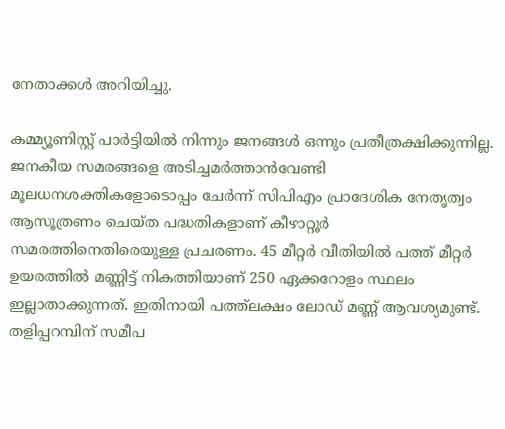നേതാക്കള്‍ അറിയിച്ചു.

കമ്മ്യൂണിസ്റ്റ് പാര്‍ട്ടിയില്‍ നിന്നും ജനങ്ങള്‍ ഒന്നും പ്രതീത്രക്ഷിക്കുന്നില്ല. ജനകീയ സമരങ്ങളെ അടിച്ചമര്‍ത്താന്‍വേണ്ടി മൂലധനശക്തികളോടൊപ്പം ചേര്‍ന്ന് സിപിഎം പ്രാദേശിക നേതൃത്വം ആസൂത്രണം ചെയ്ത പദ്ധതികളാണ് കീഴാറ്റൂര്‍ സമരത്തിനെതിരെയുള്ള പ്രചരണം. 45 മീറ്റര്‍ വീതിയില്‍ പത്ത് മീറ്റര്‍ ഉയരത്തില്‍ മണ്ണിട്ട് നികത്തിയാണ് 250 ഏക്കറോളം സ്ഥലം ഇല്ലാതാക്കുന്നത്. ഇതിനായി പത്ത്‌ലക്ഷം ലോഡ് മണ്ണ് ആവശ്യമുണ്ട്. തളിപ്പറമ്പിന് സമീപ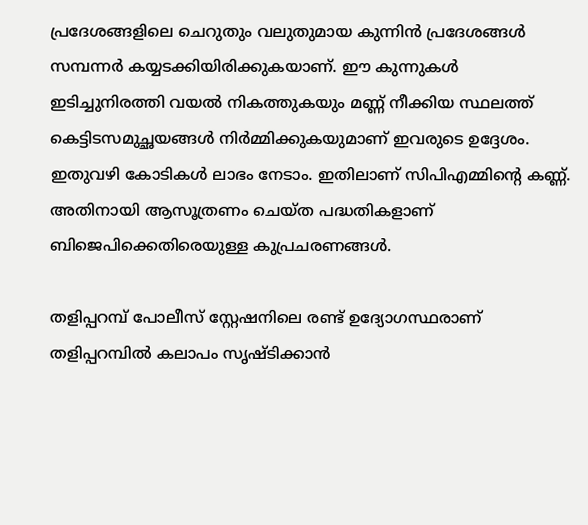പ്രദേശങ്ങളിലെ ചെറുതും വലുതുമായ കുന്നിന്‍ പ്രദേശങ്ങള്‍ സമ്പന്നര്‍ കയ്യടക്കിയിരിക്കുകയാണ്. ഈ കുന്നുകള്‍ ഇടിച്ചുനിരത്തി വയല്‍ നികത്തുകയും മണ്ണ് നീക്കിയ സ്ഥലത്ത് കെട്ടിടസമുച്ഛയങ്ങള്‍ നിര്‍മ്മിക്കുകയുമാണ് ഇവരുടെ ഉദ്ദേശം. ഇതുവഴി കോടികള്‍ ലാഭം നേടാം. ഇതിലാണ് സിപിഎമ്മിന്റെ കണ്ണ്. അതിനായി ആസൂത്രണം ചെയ്ത പദ്ധതികളാണ് ബിജെപിക്കെതിരെയുള്ള കുപ്രചരണങ്ങള്‍.

തളിപ്പറമ്പ് പോലീസ് സ്റ്റേഷനിലെ രണ്ട് ഉദ്യോഗസ്ഥരാണ് തളിപ്പറമ്പില്‍ കലാപം സൃഷ്ടിക്കാന്‍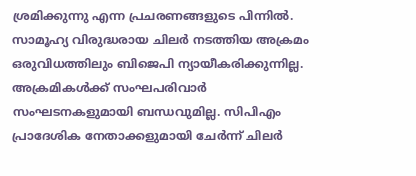ശ്രമിക്കുന്നു എന്ന പ്രചരണങ്ങളുടെ പിന്നില്‍. സാമൂഹ്യ വിരുദ്ധരായ ചിലര്‍ നടത്തിയ അക്രമം ഒരുവിധത്തിലും ബിജെപി ന്യായീകരിക്കുന്നില്ല. അക്രമികള്‍ക്ക് സംഘപരിവാര്‍ സംഘടനകളുമായി ബന്ധവുമില്ല. സിപിഎം പ്രാദേശിക നേതാക്കളുമായി ചേര്‍ന്ന് ചിലര്‍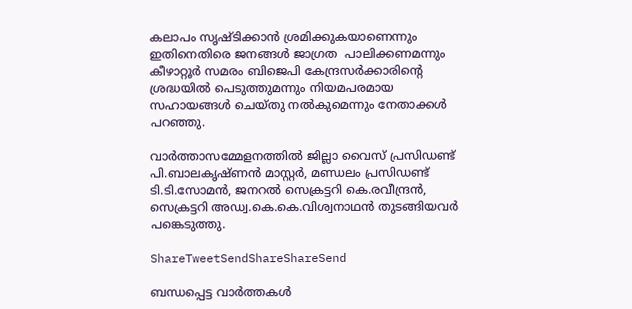കലാപം സൃഷ്ടിക്കാന്‍ ശ്രമിക്കുകയാണെന്നും ഇതിനെതിരെ ജനങ്ങള്‍ ജാഗ്രത  പാലിക്കണമന്നും കീഴാറ്റൂര്‍ സമരം ബിജെപി കേന്ദ്രസര്‍ക്കാരിന്റെ ശ്രദ്ധയില്‍ പെടുത്തുമന്നും നിയമപരമായ സഹായങ്ങള്‍ ചെയ്തു നല്‍കുമെന്നും നേതാക്കള്‍ പറഞ്ഞു.

വാര്‍ത്താസമ്മേളനത്തില്‍ ജില്ലാ വൈസ് പ്രസിഡണ്ട് പി.ബാലകൃഷ്ണന്‍ മാസ്റ്റര്‍, മണ്ഡലം പ്രസിഡണ്ട് ടി.ടി.സോമന്‍, ജനറല്‍ സെക്രട്ടറി കെ.രവീന്ദ്രന്‍, സെക്രട്ടറി അഡ്വ.കെ.കെ.വിശ്വനാഥന്‍ തുടങ്ങിയവര്‍ പങ്കെടുത്തു.

ShareTweetSendShareShareSend

ബന്ധപ്പെട്ട വാര്‍ത്തകള്‍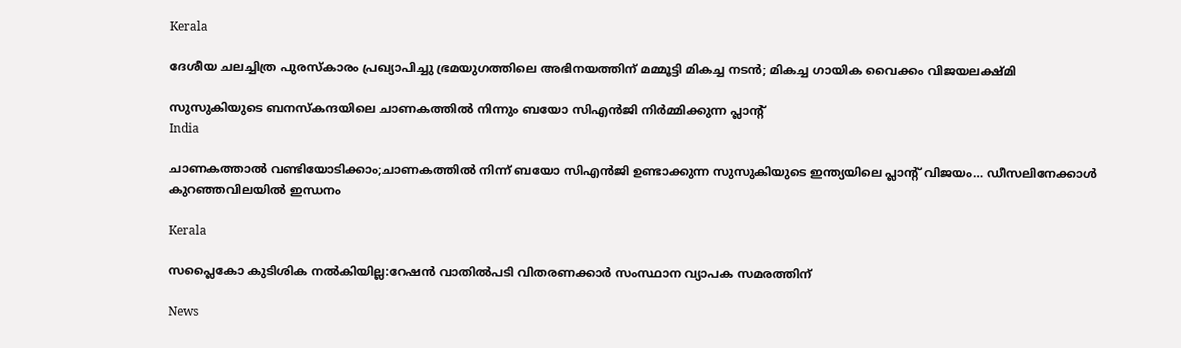Kerala

ദേശീയ ചലച്ചിത്ര പുരസ്കാരം പ്രഖ്യാപിച്ചു ഭ്രമയുഗത്തിലെ അഭിനയത്തിന് മമ്മൂട്ടി മികച്ച നടന്‍; മികച്ച ഗായിക വൈക്കം വിജയലക്ഷ്മി

സുസുകിയുടെ ബനസ്കന്ദയിലെ ചാണകത്തില്‍ നിന്നും ബയോ സിഎന്‍ജി നിര്‍മ്മിക്കുന്ന പ്ലാന്‍റ്
India

ചാണകത്താല്‍ വണ്ടിയോടിക്കാം;ചാണകത്തില്‍ നിന്ന് ബയോ സിഎന്‍ജി ഉണ്ടാക്കുന്ന സുസുകിയുടെ ഇന്ത്യയിലെ പ്ലാന്‍റ് വിജയം… ഡീസലിനേക്കാള്‍ കുറഞ്ഞവിലയില്‍ ഇന്ധനം

Kerala

സപ്ലൈകോ കുടിശിക നല്‍കിയില്ല:റേഷന്‍ വാതില്‍പടി വിതരണക്കാര്‍ സംസ്ഥാന വ്യാപക സമരത്തിന്

News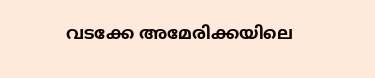വടക്കേ അമേരിക്കയിലെ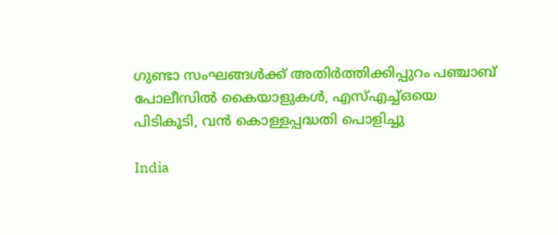ഗുണ്ടാ സംഘങ്ങൾക്ക് അതിർത്തിക്കിപ്പുറം പഞ്ചാബ് പോലീസിൽ കൈയാളുകൾ, എസ്എച്ച്ഒയെ പിടികൂടി, വൻ കൊള്ളപ്പദ്ധതി പൊളിച്ചു

India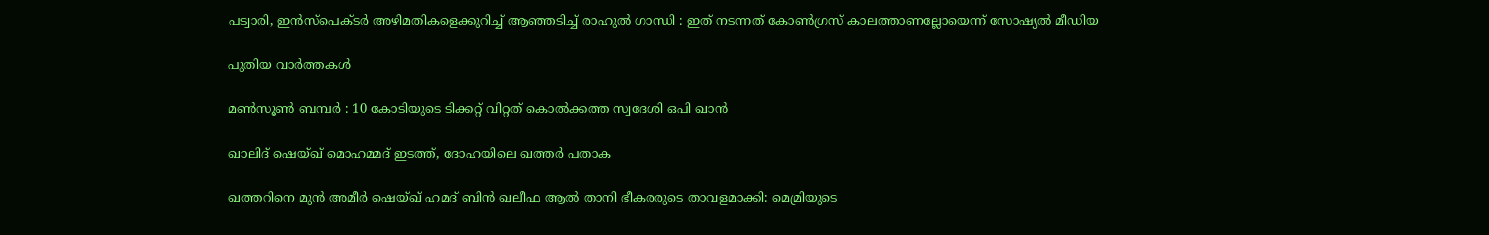പട്വാരി, ഇൻസ്പെക്ടർ അഴിമതികളെക്കുറിച്ച് ആഞ്ഞടിച്ച് രാഹുൽ ഗാന്ധി : ഇത് നടന്നത് കോൺഗ്രസ് കാലത്താണല്ലോയെന്ന് സോഷ്യൽ മീഡിയ

പുതിയ വാര്‍ത്തകള്‍

മണ്‍സൂണ്‍ ബമ്പര്‍ : 10 കോടിയുടെ ടിക്കറ്റ് വിറ്റത് കൊല്‍ക്കത്ത സ്വദേശി ഒപി ഖാന്‍

ഖാലിദ് ഷെയ്ഖ് മൊഹമ്മദ് ഇടത്ത്, ദോഹയിലെ ഖത്തർ പതാക

ഖത്തറിനെ മുൻ അമീർ ഷെയ്ഖ് ഹമദ് ബിൻ ഖലീഫ ആൽ താനി ഭീകരരുടെ താവളമാക്കി: മെമ്രിയുടെ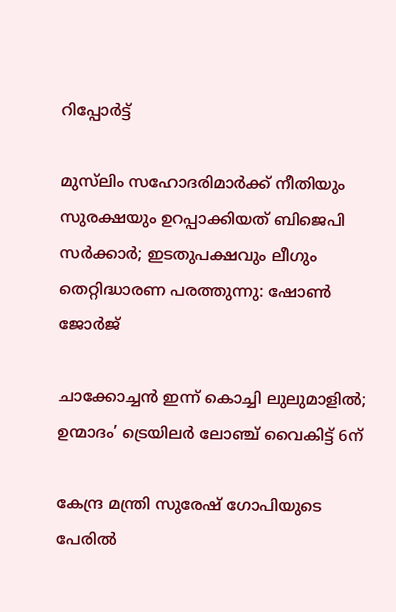റിപ്പോർട്ട്

മുസ്‌ലിം സഹോദരിമാർക്ക് നീതിയും സുരക്ഷയും ഉറപ്പാക്കിയത് ബിജെപി സർക്കാർ; ഇടതുപക്ഷവും ലീഗും തെറ്റിദ്ധാരണ പരത്തുന്നു: ഷോൺ ജോർജ്

ചാക്കോച്ചൻ ഇന്ന് കൊച്ചി ലുലുമാളിൽ; ഉന്മാദം’ ട്രെയിലർ ലോഞ്ച് വൈകിട്ട് 6ന്

കേന്ദ്ര മന്ത്രി സുരേഷ് ഗോപിയുടെ പേരില്‍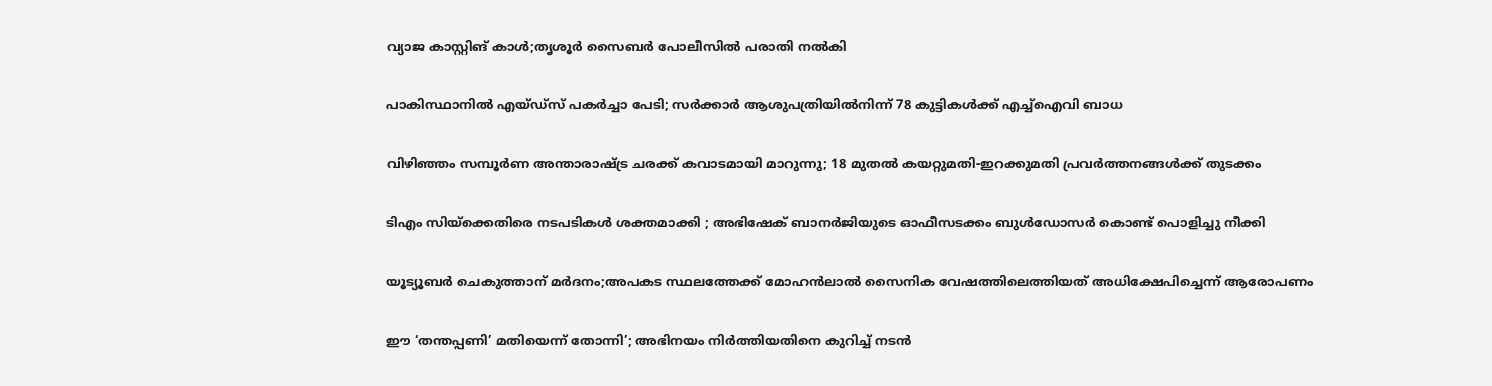വ്യാജ കാസ്റ്റിങ് കാള്‍;തൃശൂര്‍ സൈബര്‍ പോലീസില്‍ പരാതി നല്‍കി

പാകിസ്ഥാനിൽ എയ്ഡ്‌സ് പകർച്ചാ പേടി; സർക്കാർ ആശുപത്രിയിൽനിന്ന് 78 കുട്ടികൾക്ക് എച്ച്‌ഐവി ബാധ

വിഴിഞ്ഞം സമ്പൂര്‍ണ അന്താരാഷ്‌ട്ര ചരക്ക് കവാടമായി മാറുന്നു; 18 മുതൽ കയറ്റുമതി-ഇറക്കുമതി പ്രവർത്തനങ്ങൾക്ക് തുടക്കം

ടിഎം സിയ്‌ക്കെതിരെ നടപടികൾ ശക്തമാക്കി ; അഭിഷേക് ബാനർജിയുടെ ഓഫീസടക്കം ബുൾഡോസർ കൊണ്ട് പൊളിച്ചു നീക്കി

യൂട്യൂബർ ചെകുത്താന് മർദനം;അപകട സ്ഥലത്തേക്ക് മോഹൻലാൽ സൈനിക വേഷത്തിലെത്തിയത് അധിക്ഷേപിച്ചെന്ന് ആരോപണം

ഈ ‘തന്തപ്പണി’ മതിയെന്ന് തോന്നി’; അഭിനയം നിർത്തിയതിനെ കുറിച്ച് നടൻ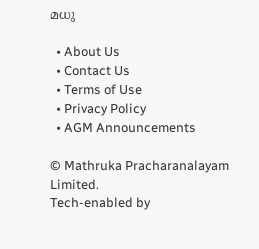മധു

  • About Us
  • Contact Us
  • Terms of Use
  • Privacy Policy
  • AGM Announcements

© Mathruka Pracharanalayam Limited.
Tech-enabled by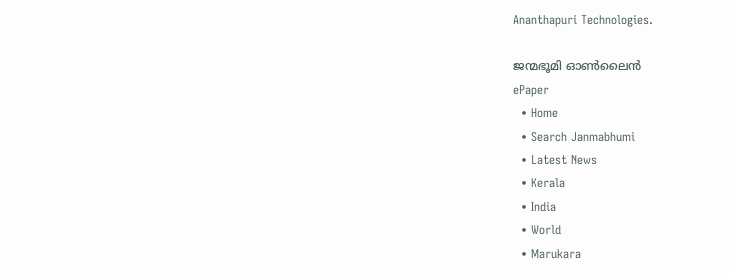Ananthapuri Technologies.

ജന്മഭൂമി ഓണ്‍ലൈന്‍
ePaper
  • Home
  • Search Janmabhumi
  • Latest News
  • Kerala
  • India
  • World
  • Marukara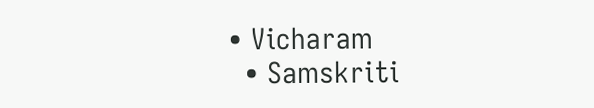• Vicharam
  • Samskriti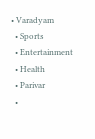• Varadyam
  • Sports
  • Entertainment
  • Health
  • Parivar
  •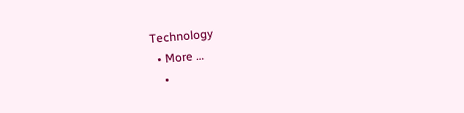Technology
  • More …
    •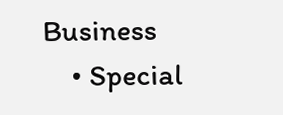Business
    • Special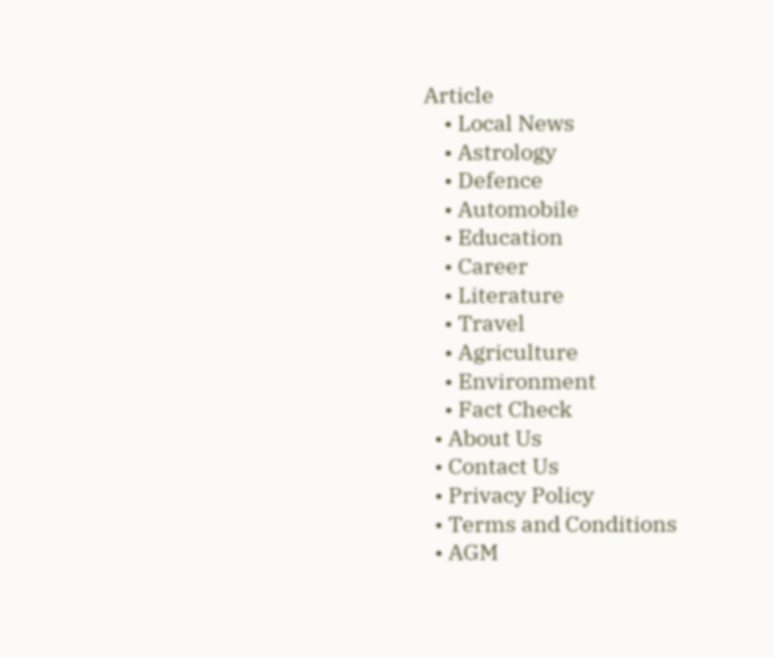Article
    • Local News
    • Astrology
    • Defence
    • Automobile
    • Education
    • Career
    • Literature
    • Travel
    • Agriculture
    • Environment
    • Fact Check
  • About Us
  • Contact Us
  • Privacy Policy
  • Terms and Conditions
  • AGM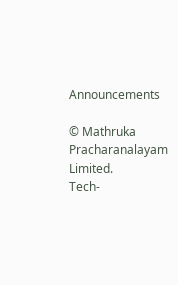Announcements

© Mathruka Pracharanalayam Limited.
Tech-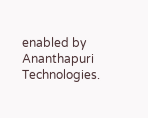enabled by Ananthapuri Technologies.